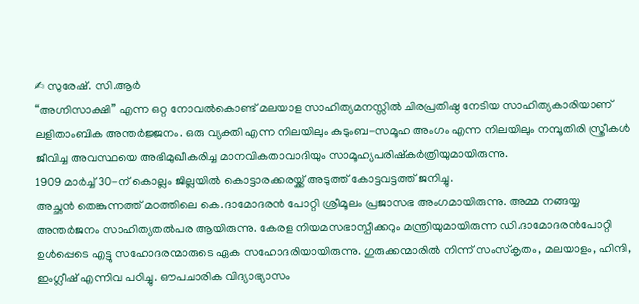✍ സുരേഷ്. സി.ആർ
“അഗ്നിസാക്ഷി” എന്ന ഒറ്റ നോവൽകൊണ്ട് മലയാള സാഹിത്യമനസ്സിൽ ചിരപ്രതിഷ്ഠ നേടിയ സാഹിത്യകാരിയാണ് ലളിതാംബിക അന്തർജ്ജനം. ഒരു വ്യക്തി എന്ന നിലയിലും കുടുംബ-സമൂഹ അംഗം എന്ന നിലയിലും നമ്പൂതിരി സ്ത്രീകൾ ജീവിച്ച അവസ്ഥയെ അഭിമുഖീകരിച്ച മാനവികതാവാദിയും സാമൂഹ്യപരിഷ്കർത്രിയുമായിരുന്നു.
1909 മാർച്ച് 30-ന് കൊല്ലം ജില്ലയിൽ കൊട്ടാരക്കരയ്ക്ക് അടുത്ത് കോട്ടവട്ടത്ത് ജനിച്ചു.
അച്ഛൻ തെങ്കുന്നത്ത് മഠത്തിലെ കെ.ദാമോദരൻ പോറ്റി ശ്രീമൂലം പ്രജാസഭ അംഗമായിരുന്നു. അമ്മ നങ്ങയ്യ അന്തർജനം സാഹിത്യതൽപര ആയിരുന്നു. കേരള നിയമസഭാസ്പീക്കറും മന്ത്രിയുമായിരുന്ന ഡി.ദാമോദരൻപോറ്റി ഉൾപ്പെടെ എട്ടു സഹോദരന്മാരുടെ ഏക സഹോദരിയായിരുന്നു. ഗുരുക്കന്മാരിൽ നിന്ന് സംസ്കൃതം, മലയാളം, ഹിന്ദി, ഇംഗ്ലീഷ് എന്നിവ പഠിച്ചു. ഔപചാരിക വിദ്യാഭ്യാസം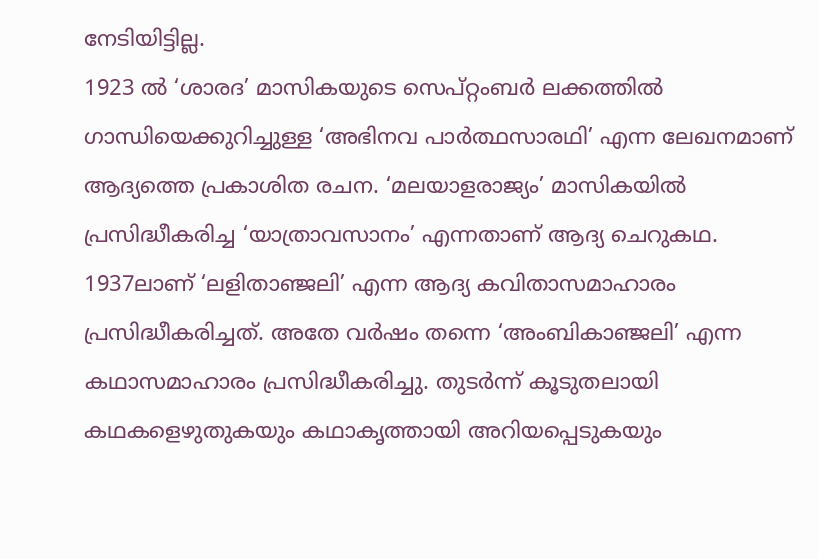നേടിയിട്ടില്ല.
1923 ൽ ‘ശാരദ’ മാസികയുടെ സെപ്റ്റംബർ ലക്കത്തിൽ ഗാന്ധിയെക്കുറിച്ചുള്ള ‘അഭിനവ പാർത്ഥസാരഥി’ എന്ന ലേഖനമാണ് ആദ്യത്തെ പ്രകാശിത രചന. ‘മലയാളരാജ്യം’ മാസികയിൽ പ്രസിദ്ധീകരിച്ച ‘യാത്രാവസാനം’ എന്നതാണ് ആദ്യ ചെറുകഥ.
1937ലാണ് ‘ലളിതാഞ്ജലി’ എന്ന ആദ്യ കവിതാസമാഹാരം പ്രസിദ്ധീകരിച്ചത്. അതേ വർഷം തന്നെ ‘അംബികാഞ്ജലി’ എന്ന കഥാസമാഹാരം പ്രസിദ്ധീകരിച്ചു. തുടർന്ന് കൂടുതലായി കഥകളെഴുതുകയും കഥാകൃത്തായി അറിയപ്പെടുകയും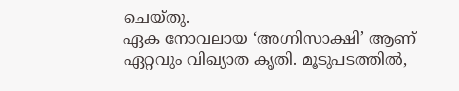ചെയ്തു.
ഏക നോവലായ ‘അഗ്നിസാക്ഷി’ ആണ് ഏറ്റവും വിഖ്യാത കൃതി. മൂടുപടത്തിൽ,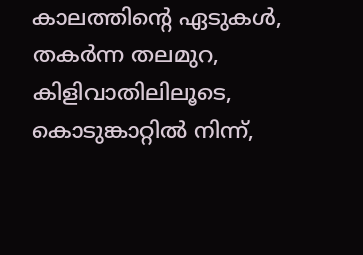കാലത്തിന്റെ ഏടുകൾ, തകർന്ന തലമുറ, കിളിവാതിലിലൂടെ, കൊടുങ്കാറ്റിൽ നിന്ന്,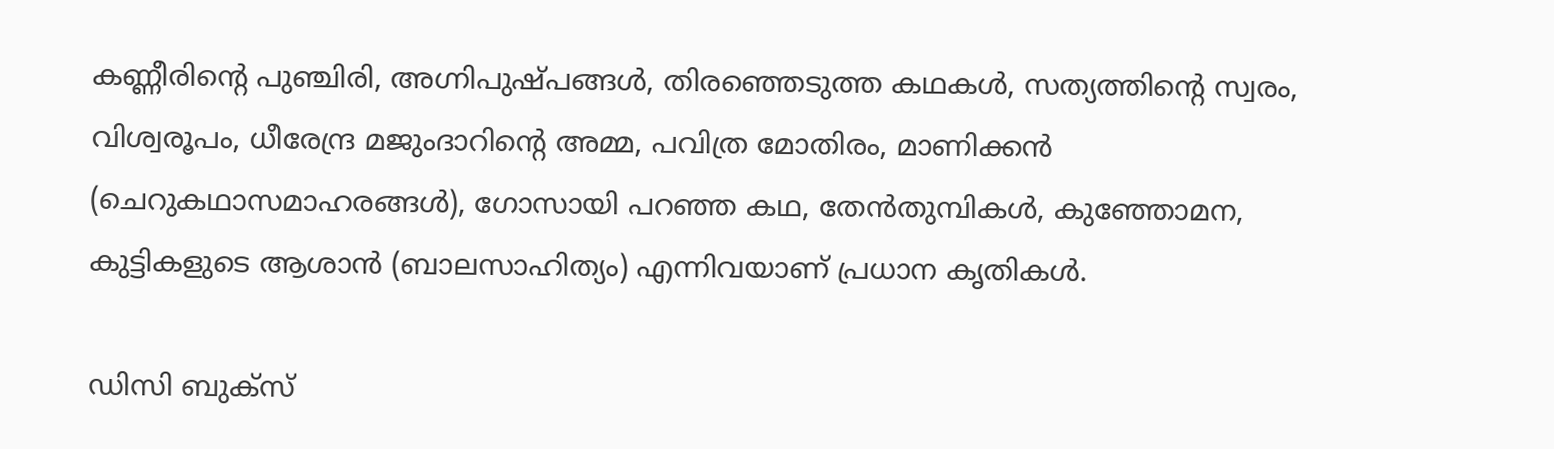കണ്ണീരിന്റെ പുഞ്ചിരി, അഗ്നിപുഷ്പങ്ങൾ, തിരഞ്ഞെടുത്ത കഥകൾ, സത്യത്തിന്റെ സ്വരം, വിശ്വരൂപം, ധീരേന്ദ്ര മജുംദാറിന്റെ അമ്മ, പവിത്ര മോതിരം, മാണിക്കൻ (ചെറുകഥാസമാഹരങ്ങൾ), ഗോസായി പറഞ്ഞ കഥ, തേൻതുമ്പികൾ, കുഞ്ഞോമന, കുട്ടികളുടെ ആശാൻ (ബാലസാഹിത്യം) എന്നിവയാണ് പ്രധാന കൃതികൾ.

ഡിസി ബുക്സ്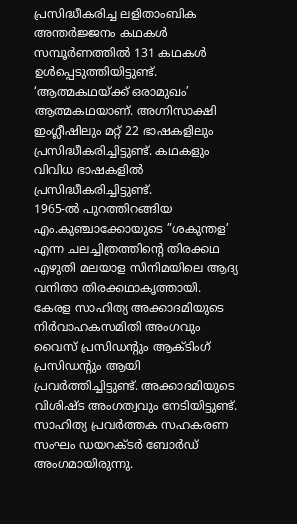പ്രസിദ്ധീകരിച്ച ലളിതാംബിക അന്തർജ്ജനം കഥകൾ സമ്പൂർണത്തിൽ 131 കഥകൾ ഉൾപ്പെടുത്തിയിട്ടുണ്ട്. ‘ആത്മകഥയ്ക്ക് ഒരാമുഖം’ ആത്മകഥയാണ്. അഗ്നിസാക്ഷി ഇംഗ്ലീഷിലും മറ്റ് 22 ഭാഷകളിലും പ്രസിദ്ധീകരിച്ചിട്ടുണ്ട്. കഥകളും വിവിധ ഭാഷകളിൽ പ്രസിദ്ധീകരിച്ചിട്ടുണ്ട്.
1965-ൽ പുറത്തിറങ്ങിയ എം.കുഞ്ചാക്കോയുടെ ”ശകുന്തള’ എന്ന ചലച്ചിത്രത്തിന്റെ തിരക്കഥ എഴുതി മലയാള സിനിമയിലെ ആദ്യ വനിതാ തിരക്കഥാകൃത്തായി.
കേരള സാഹിത്യ അക്കാദമിയുടെ നിർവാഹകസമിതി അംഗവും വൈസ് പ്രസിഡന്റും ആക്ടിംഗ് പ്രസിഡന്റും ആയി പ്രവർത്തിച്ചിട്ടുണ്ട്. അക്കാദമിയുടെ വിശിഷ്ട അംഗത്വവും നേടിയിട്ടുണ്ട്. സാഹിത്യ പ്രവർത്തക സഹകരണ സംഘം ഡയറക്ടർ ബോർഡ് അംഗമായിരുന്നു.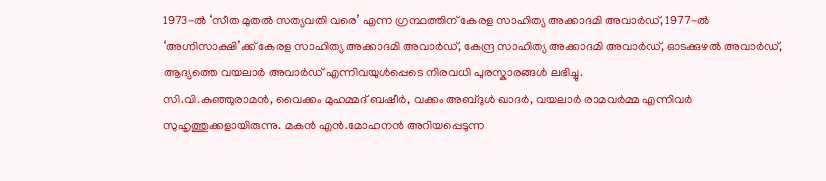1973-ൽ ‘സീത മുതൽ സത്യവതി വരെ’ എന്ന ഗ്രന്ഥത്തിന് കേരള സാഹിത്യ അക്കാദമി അവാർഡ്, 1977-ൽ ‘അഗ്നിസാക്ഷി’ക്ക് കേരള സാഹിത്യ അക്കാദമി അവാർഡ്, കേന്ദ്ര സാഹിത്യ അക്കാദമി അവാർഡ്, ഓടക്കുഴൽ അവാർഡ്, ആദ്യത്തെ വയലാർ അവാർഡ് എന്നിവയുൾപ്പെടെ നിരവധി പുരസ്കാരങ്ങൾ ലഭിച്ചു.
സി.വി.കുഞ്ഞുരാമൻ, വൈക്കം മുഹമ്മദ് ബഷീർ, വക്കം അബ്ദുൾ ഖാദർ, വയലാർ രാമവർമ്മ എന്നിവർ സുഹൃത്തുക്കളായിരുന്നു. മകൻ എൻ.മോഹനൻ അറിയപ്പെടുന്ന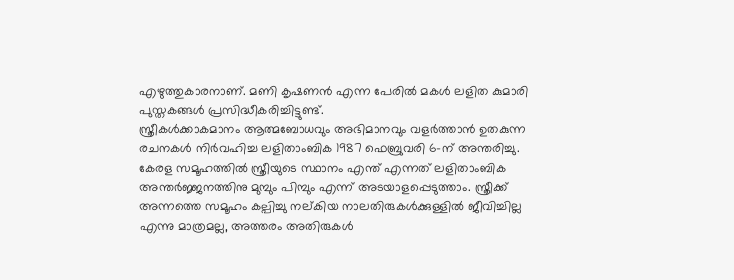എഴുത്തുകാരനാണ്. മണി കൃഷണൻ എന്ന പേരിൽ മകൾ ലളിത കുമാരി പുസ്തകങ്ങൾ പ്രസിദ്ധീകരിച്ചിട്ടുണ്ട്.
സ്ത്രീകൾക്കാകമാനം ആത്മബോധവും അഭിമാനവും വളർത്താൻ ഉതകുന്ന രചനകൾ നിർവഹിച്ച ലളിതാംബിക 1987 ഫെബ്രുവരി 6-ന് അന്തരിച്ചു. കേരള സമൂഹത്തിൽ സ്ത്രീയുടെ സ്ഥാനം എന്ത് എന്നത് ലളിതാംബിക അന്തർജ്ജനത്തിനു മുമ്പും പിമ്പും എന്ന് അടയാളപ്പെടുത്താം. സ്ത്രീക്ക് അന്നത്തെ സമൂഹം കല്പിച്ചു നല്കിയ നാലതിരുകൾക്കുള്ളിൽ ജീവിച്ചില്ല എന്നു മാത്രമല്ല, അത്തരം അതിരുകൾ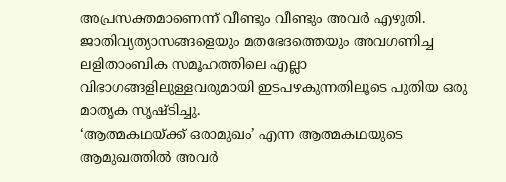അപ്രസക്തമാണെന്ന് വീണ്ടും വീണ്ടും അവർ എഴുതി. ജാതിവ്യത്യാസങ്ങളെയും മതഭേദത്തെയും അവഗണിച്ച ലളിതാംബിക സമൂഹത്തിലെ എല്ലാ വിഭാഗങ്ങളിലുള്ളവരുമായി ഇടപഴകുന്നതിലൂടെ പുതിയ ഒരു മാതൃക സൃഷ്ടിച്ചു.
‘ആത്മകഥയ്ക്ക് ഒരാമുഖം’ എന്ന ആത്മകഥയുടെ ആമുഖത്തിൽ അവർ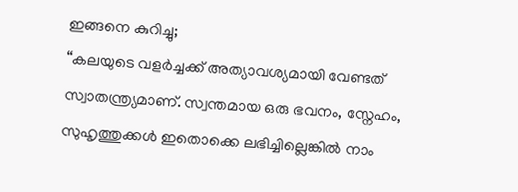ഇങ്ങനെ കുറിച്ചു;
“കലയുടെ വളർച്ചക്ക് അത്യാവശ്യമായി വേണ്ടത് സ്വാതന്ത്ര്യമാണ്. സ്വന്തമായ ഒരു ഭവനം, സ്നേഹം, സുഹൃത്തുക്കൾ ഇതൊക്കെ ലഭിച്ചില്ലെങ്കിൽ നാം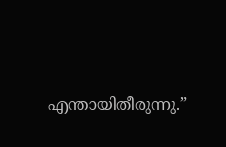എന്തായിതീരുന്നു.”